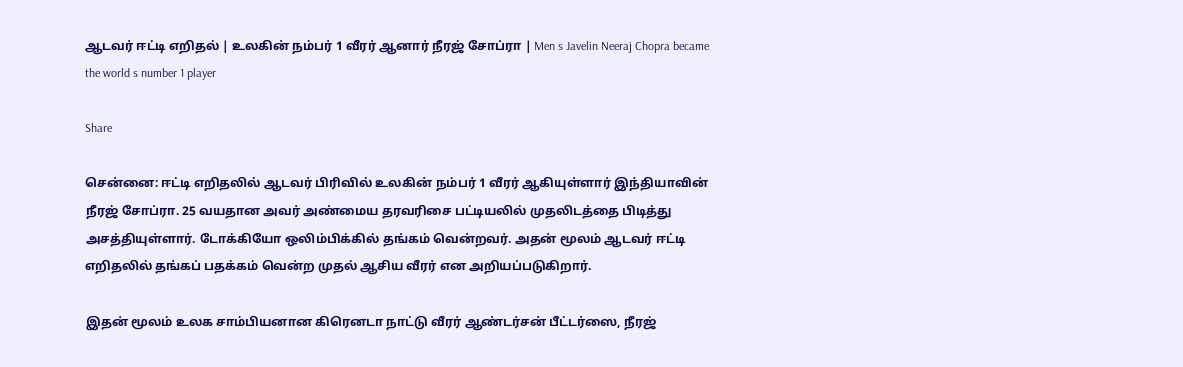ஆடவர் ஈட்டி எறிதல் | உலகின் நம்பர் 1 வீரர் ஆனார் நீரஜ் சோப்ரா | Men s Javelin Neeraj Chopra became the world s number 1 player

Share

சென்னை: ஈட்டி எறிதலில் ஆடவர் பிரிவில் உலகின் நம்பர் 1 வீரர் ஆகியுள்ளார் இந்தியாவின் நீரஜ் சோப்ரா. 25 வயதான அவர் அண்மைய தரவரிசை பட்டியலில் முதலிடத்தை பிடித்து அசத்தியுள்ளார். டோக்கியோ ஒலிம்பிக்கில் தங்கம் வென்றவர். அதன் மூலம் ஆடவர் ஈட்டி எறிதலில் தங்கப் பதக்கம் வென்ற முதல் ஆசிய வீரர் என அறியப்படுகிறார்.

இதன் மூலம் உலக சாம்பியனான கிரெனடா நாட்டு வீரர் ஆண்டர்சன் பீட்டர்ஸை, நீரஜ்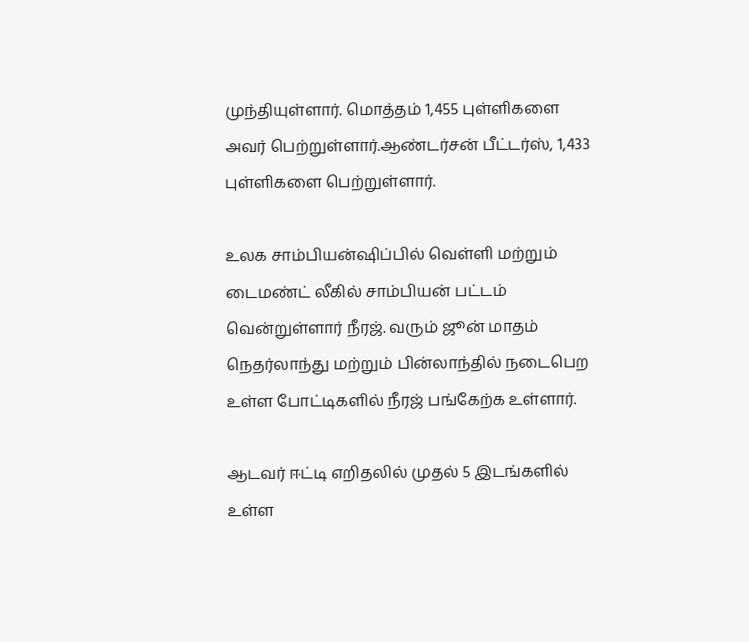முந்தியுள்ளார். மொத்தம் 1,455 புள்ளிகளை அவர் பெற்றுள்ளார்.ஆண்டர்சன் பீட்டர்ஸ், 1,433 புள்ளிகளை பெற்றுள்ளார்.

உலக சாம்பியன்ஷிப்பில் வெள்ளி மற்றும் டைமண்ட் லீகில் சாம்பியன் பட்டம் வென்றுள்ளார் நீரஜ். வரும் ஜூன் மாதம் நெதர்லாந்து மற்றும் பின்லாந்தில் நடைபெற உள்ள போட்டிகளில் நீரஜ் பங்கேற்க உள்ளார்.

ஆடவர் ஈட்டி எறிதலில் முதல் 5 இடங்களில் உள்ள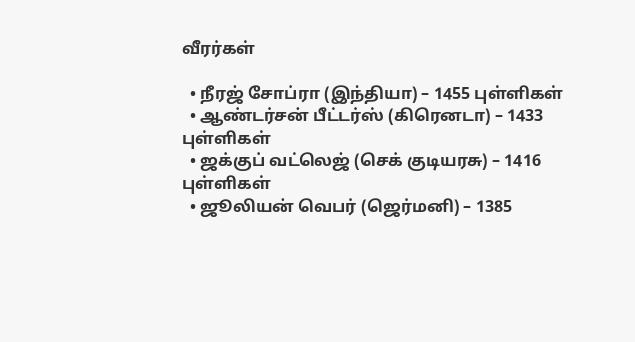வீரர்கள்

  • நீரஜ் சோப்ரா (இந்தியா) – 1455 புள்ளிகள்
  • ஆண்டர்சன் பீட்டர்ஸ் (கிரெனடா) – 1433 புள்ளிகள்
  • ஜக்குப் வட்லெஜ் (செக் குடியரசு) – 1416 புள்ளிகள்
  • ஜூலியன் வெபர் (ஜெர்மனி) – 1385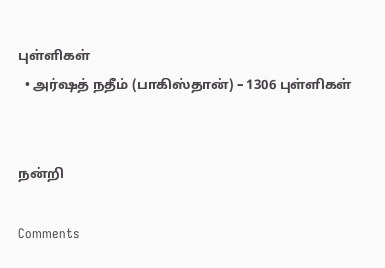புள்ளிகள்
  • அர்ஷத் நதீம் (பாகிஸ்தான்) – 1306 புள்ளிகள்


நன்றி

Comments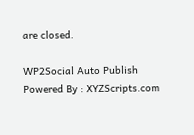are closed.

WP2Social Auto Publish Powered By : XYZScripts.com